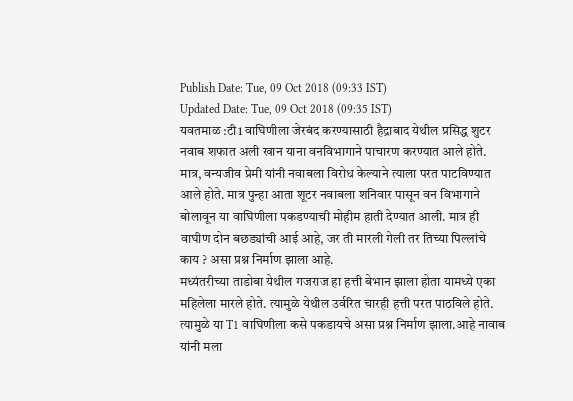Publish Date: Tue, 09 Oct 2018 (09:33 IST)
Updated Date: Tue, 09 Oct 2018 (09:35 IST)
यवतमाळ :टी1 वाघिणीला जेरबंद करण्यासाठी हैद्राबाद येथील प्रसिद्ध शुटर नवाब शफात अली खान याना वनविभागाने पाचारण करण्यात आले होते. मात्र, वन्यजीव प्रेमी यांनी नवाबला विरोध केल्याने त्याला परत पाटविण्यात आले होते. मात्र पुन्हा आता शूटर नवाबला शनिवार पासून वन विभागाने बोलावून या वाघिणीला पकडण्याची मोहीम हाती देण्यात आली. मात्र ही वाघीण दोन बछड्यांची आई आहे, जर ती मारली गेली तर तिच्या पिल्लांचे काय ? असा प्रश्न निर्माण झाला आहे.
मध्यंतरीच्या ताडोबा येथील गजराज हा हत्ती बेभान झाला होता यामध्ये एका महिलेला मारले होते. त्यामुळे येथील उर्वरित चारही हत्ती परत पाठविले होते. त्यामुळे या T1 वाघिणीला कसे पकडायचे असा प्रश्न निर्माण झाला.आहे नावाब यांनी मला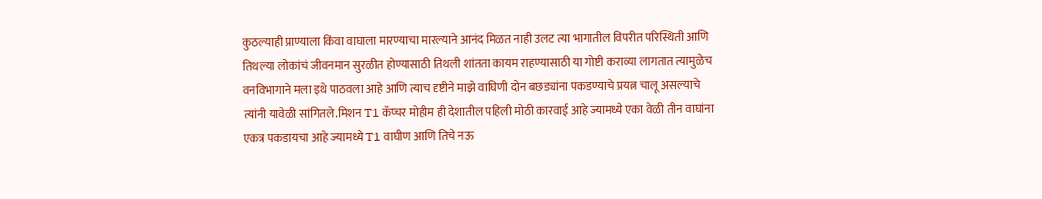कुठल्याही प्राण्याला किंवा वाघाला मारण्याचा मारल्याने आनंद मिळत नाही उलट त्या भागातील विपरीत परिस्थिती आणि तिथल्या लोकांचं जीवनमान सुरळीत होण्यासाठी तिथली शांतता कायम राहण्यासाठी या गोष्टी कराव्या लागतात त्यामुळेच वनविभागाने मला इथे पाठवला आहे आणि त्याच दृष्टीने माझे वाघिणी दोन बछड्यांना पकडण्याचे प्रयत्न चालू असल्याचे त्यांनी यावेळी सांगितले.मिशन T1 कॅप्चर मोहीम ही देशातील पहिली मोठी कारवाई आहे ज्यामध्ये एका वेळी तीन वाघांना एकत्र पकडायचा आहे ज्यामध्ये T1 वाघीण आणि तिचे नऊ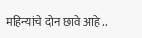महिन्यांचे दोन छावे आहे ..